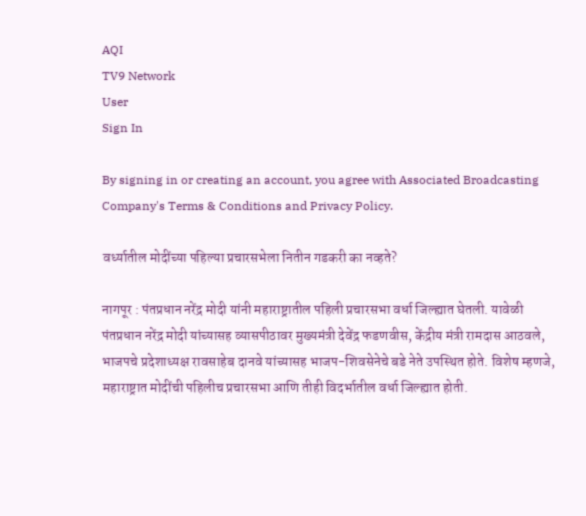AQI
TV9 Network
User
Sign In

By signing in or creating an account, you agree with Associated Broadcasting Company's Terms & Conditions and Privacy Policy.

वर्ध्यातील मोदींच्या पहिल्या प्रचारसभेला नितीन गडकरी का नव्हते?

नागपूर : पंतप्रधान नरेंद्र मोदी यांनी महाराष्ट्रातील पहिली प्रचारसभा वर्धा जिल्ह्यात घेतली. यावेळी पंतप्रधान नरेंद्र मोदी यांच्यासह व्यासपीठावर मुख्यमंत्री देवेंद्र फडणवीस, केंद्रीय मंत्री रामदास आठवले, भाजपचे प्रदेशाध्यक्ष रावसाहेब दानवे यांच्यासह भाजप-शिवसेनेचे बडे नेते उपस्थित होते. विशेष म्हणजे, महाराष्ट्रात मोदींची पहिलीच प्रचारसभा आणि तीही विदर्भातील वर्धा जिल्ह्यात होती.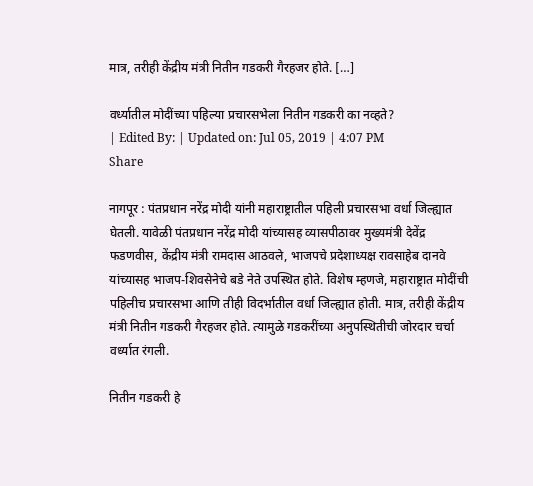मात्र, तरीही केंद्रीय मंत्री नितीन गडकरी गैरहजर होते. […]

वर्ध्यातील मोदींच्या पहिल्या प्रचारसभेला नितीन गडकरी का नव्हते?
| Edited By: | Updated on: Jul 05, 2019 | 4:07 PM
Share

नागपूर : पंतप्रधान नरेंद्र मोदी यांनी महाराष्ट्रातील पहिली प्रचारसभा वर्धा जिल्ह्यात घेतली. यावेळी पंतप्रधान नरेंद्र मोदी यांच्यासह व्यासपीठावर मुख्यमंत्री देवेंद्र फडणवीस, केंद्रीय मंत्री रामदास आठवले, भाजपचे प्रदेशाध्यक्ष रावसाहेब दानवे यांच्यासह भाजप-शिवसेनेचे बडे नेते उपस्थित होते. विशेष म्हणजे, महाराष्ट्रात मोदींची पहिलीच प्रचारसभा आणि तीही विदर्भातील वर्धा जिल्ह्यात होती. मात्र, तरीही केंद्रीय मंत्री नितीन गडकरी गैरहजर होते. त्यामुळे गडकरींच्या अनुपस्थितीची जोरदार चर्चा वर्ध्यात रंगली.

नितीन गडकरी हे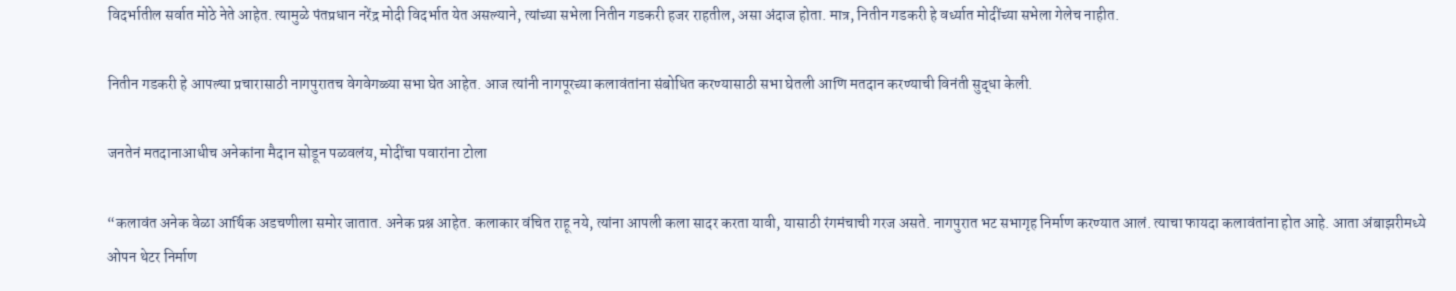विदर्भातील सर्वात मोठे नेते आहेत. त्यामुळे पंतप्रधान नरेंद्र मोदी विदर्भात येत असल्याने, त्यांच्या सभेला नितीन गडकरी हजर राहतील, असा अंदाज होता. मात्र, नितीन गडकरी हे वर्ध्यात मोदींच्या सभेला गेलेच नाहीत.

नितीन गडकरी हे आपल्या प्रचारासाठी नागपुरातच वेगवेगळ्या सभा घेत आहेत. आज त्यांनी नागपूरच्या कलावंतांना संबोधित करण्यासाठी सभा घेतली आणि मतदान करण्याची विनंती सुद्धा केली.

जनतेनं मतदानाआधीच अनेकांना मैदान सोडून पळवलंय, मोदींचा पवारांना टोला

“कलावंत अनेक वेळा आर्थिक अडचणीला समोर जातात. अनेक प्रश्न आहेत. कलाकार वंचित राहू नये, त्यांना आपली कला सादर करता यावी, यासाठी रंगमंचाची गरज असते. नागपुरात भट सभागृह निर्माण करण्यात आलं. त्याचा फायदा कलावंतांना होत आहे. आता अंबाझरीमध्ये ओपन थेटर निर्माण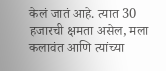केलं जातं आहे. त्यात 30 हजारची क्षमता असेल, मला कलावंत आणि त्यांच्या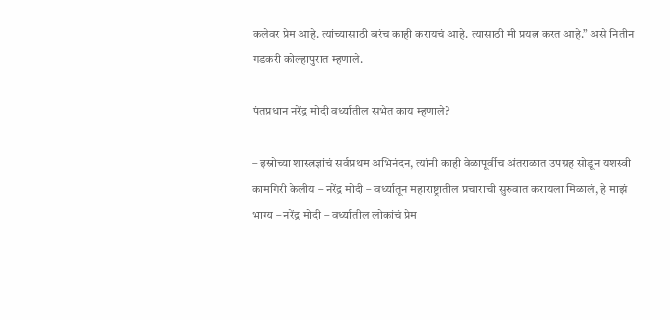कलेवर प्रेम आहे. त्यांच्यासाठी बरंच काही करायचं आहे. त्यासाठी मी प्रयत्न करत आहे.” असे नितीन गडकरी कोल्हापुरात म्हणाले.

पंतप्रधान नरेंद्र मोदी वर्ध्यातील सभेत काय म्हणाले?

– इस्रोच्या शास्त्रज्ञांचं सर्वप्रथम अभिनंदन, त्यांनी काही वेळापूर्वीच अंतराळात उपग्रह सोडून यशस्वी कामगिरी केलीय – नरेंद्र मोदी – वर्ध्यातून महाराष्ट्रातील प्रचाराची सुरुवात करायला मिळालं, हे माझं भाग्य – नरेंद्र मोदी – वर्ध्यातील लोकांचं प्रेम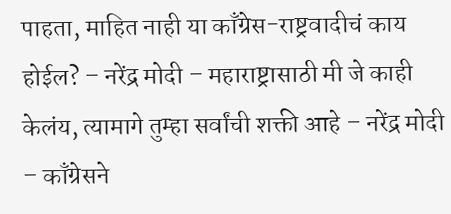पाहता, माहित नाही या काँग्रेस-राष्ट्रवादीचं काय होईल? – नरेंद्र मोदी – महाराष्ट्रासाठी मी जे काही केलंय, त्यामागे तुम्हा सर्वांची शक्ती आहे – नरेंद्र मोदी – काँग्रेसने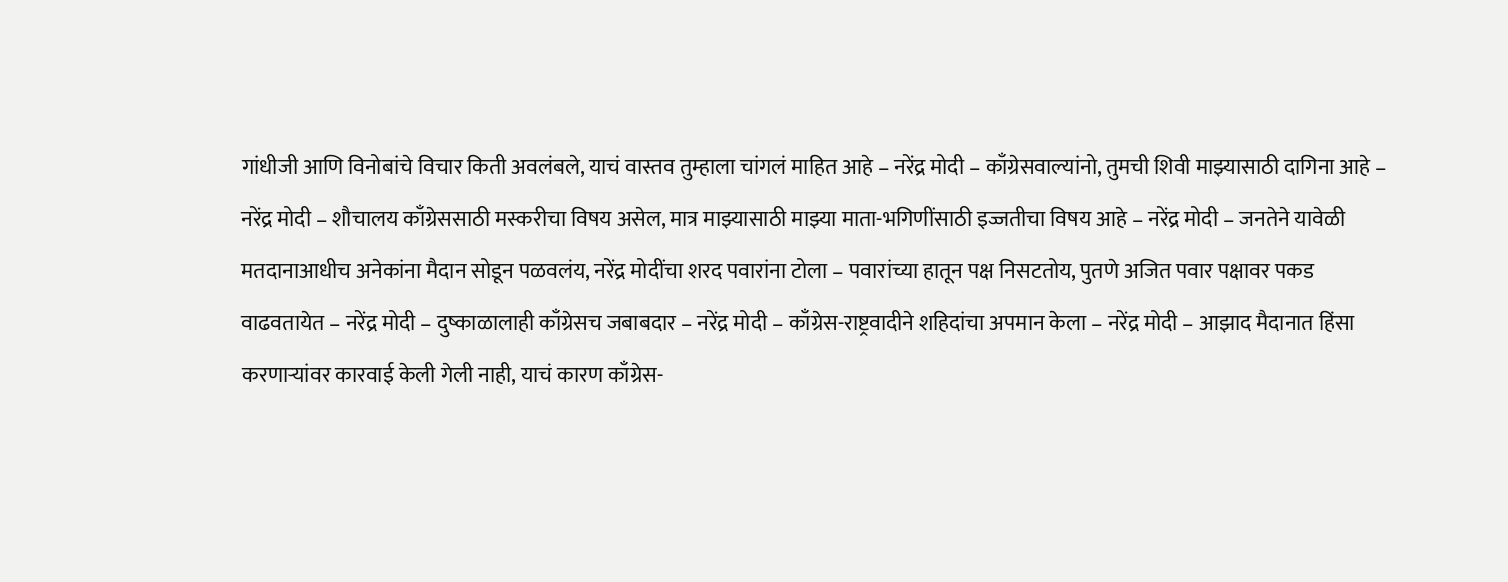गांधीजी आणि विनोबांचे विचार किती अवलंबले, याचं वास्तव तुम्हाला चांगलं माहित आहे – नरेंद्र मोदी – काँग्रेसवाल्यांनो, तुमची शिवी माझ्यासाठी दागिना आहे – नरेंद्र मोदी – शौचालय काँग्रेससाठी मस्करीचा विषय असेल, मात्र माझ्यासाठी माझ्या माता-भगिणींसाठी इज्जतीचा विषय आहे – नरेंद्र मोदी – जनतेने यावेळी मतदानाआधीच अनेकांना मैदान सोडून पळवलंय, नरेंद्र मोदींचा शरद पवारांना टोला – पवारांच्या हातून पक्ष निसटतोय, पुतणे अजित पवार पक्षावर पकड वाढवतायेत – नरेंद्र मोदी – दुष्काळालाही काँग्रेसच जबाबदार – नरेंद्र मोदी – काँग्रेस-राष्ट्रवादीने शहिदांचा अपमान केला – नरेंद्र मोदी – आझाद मैदानात हिंसा करणाऱ्यांवर कारवाई केली गेली नाही, याचं कारण काँग्रेस-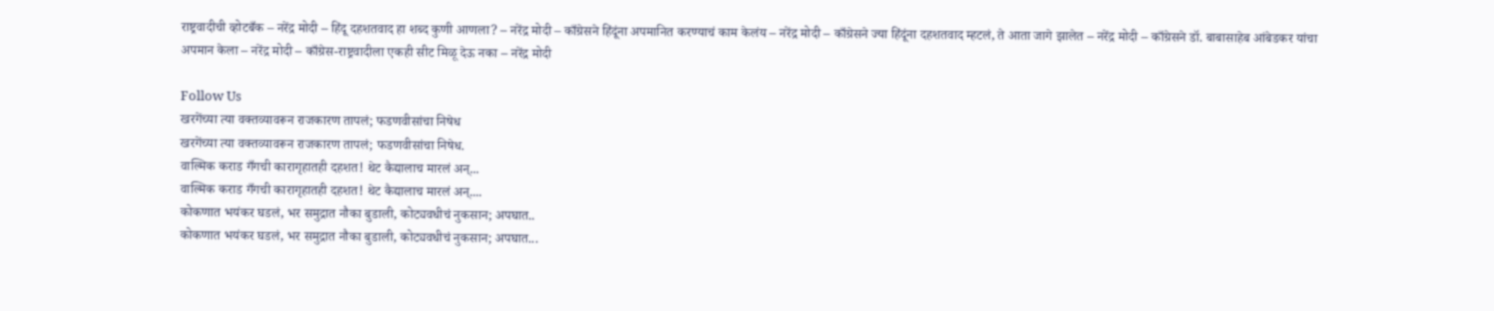राष्ट्रवादीची व्होटबँक – नरेंद्र मोदी – हिंदू दहशतवाद हा शब्द कुणी आणला? – नरेंद्र मोदी – काँग्रेसने हिंदूंना अपमानित करण्याचं काम केलंय – नरेंद्र मोदी – काँग्रेसने ज्या हिंदूंना दहशतवाद म्हटलं, ते आता जागे झालेत – नरेंद्र मोदी – काँग्रेसने डॉ. बाबासाहेब आंबेडकर यांचा अपमान केला – नरेंद्र मोदी – काँग्रेस-राष्ट्रवादीला एकही सीट मिळू देऊ नका – नरेंद्र मोदी

Follow Us
खरगेंच्या त्या वक्तव्यावरून राजकारण तापलं; फडणवीसांचा निषेध
खरगेंच्या त्या वक्तव्यावरून राजकारण तापलं; फडणवीसांचा निषेध.
वाल्मिक कराड गँगची कारागृहातही दहशत! थेट कैद्यालाच मारलं अन्...
वाल्मिक कराड गँगची कारागृहातही दहशत! थेट कैद्यालाच मारलं अन्....
कोकणात भयंकर घडलं, भर समुद्रात नौका बुडाली, कोट्यवधीचं नुकसान; अपघात..
कोकणात भयंकर घडलं, भर समुद्रात नौका बुडाली, कोट्यवधीचं नुकसान; अपघात...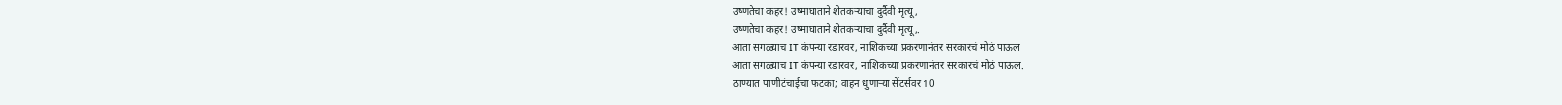उष्णतेचा कहर! उष्माघाताने शेतकऱ्याचा दुर्दैवी मृत्यू,
उष्णतेचा कहर! उष्माघाताने शेतकऱ्याचा दुर्दैवी मृत्यू,.
आता सगळ्याच IT कंपन्या रडारवर, नाशिकच्या प्रकरणानंतर सरकारचं मोठं पाऊल
आता सगळ्याच IT कंपन्या रडारवर, नाशिकच्या प्रकरणानंतर सरकारचं मोठं पाऊल.
ठाण्यात पाणीटंचाईचा फटका; वाहन धुणाऱ्या सेंटर्सवर 10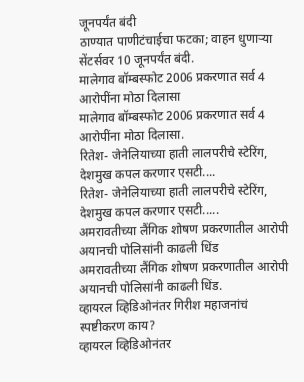जूनपर्यंत बंदी
ठाण्यात पाणीटंचाईचा फटका; वाहन धुणाऱ्या सेंटर्सवर 10 जूनपर्यंत बंदी.
मालेगाव बॉम्बस्फोट 2006 प्रकरणात सर्व 4 आरोपींना मोठा दिलासा
मालेगाव बॉम्बस्फोट 2006 प्रकरणात सर्व 4 आरोपींना मोठा दिलासा.
रितेश- जेनेलियाच्या हाती लालपरीचे स्टेरिंग, देशमुख कपल करणार एसटी....
रितेश- जेनेलियाच्या हाती लालपरीचे स्टेरिंग, देशमुख कपल करणार एसटी.....
अमरावतीच्या लैंगिक शोषण प्रकरणातील आरोपी अयानची पोलिसांनी काढली धिंड
अमरावतीच्या लैंगिक शोषण प्रकरणातील आरोपी अयानची पोलिसांनी काढली धिंड.
व्हायरल व्हिडिओनंतर गिरीश महाजनांचं स्पष्टीकरण काय?
व्हायरल व्हिडिओनंतर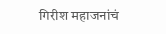गिरीश महाजनांचं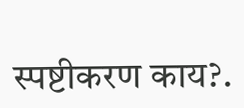स्पष्टीकरण काय?.